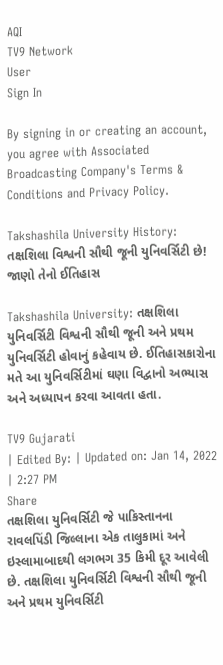AQI
TV9 Network
User
Sign In

By signing in or creating an account, you agree with Associated Broadcasting Company's Terms & Conditions and Privacy Policy.

Takshashila University History: તક્ષશિલા વિશ્વની સૌથી જૂની યુનિવર્સિટી છે! જાણો તેનો ઈતિહાસ

Takshashila University: તક્ષશિલા યુનિવર્સિટી વિશ્વની સૌથી જૂની અને પ્રથમ યુનિવર્સિટી હોવાનું કહેવાય છે. ઈતિહાસકારોના મતે આ યુનિવર્સિટીમાં ઘણા વિદ્વાનો અભ્યાસ અને અધ્યાપન કરવા આવતા હતા.

TV9 Gujarati
| Edited By: | Updated on: Jan 14, 2022 | 2:27 PM
Share
તક્ષશિલા યુનિવર્સિટી જે પાકિસ્તાનના રાવલપિંડી જિલ્લાના એક તાલુકામાં અને ઇસ્લામાબાદથી લગભગ 35 કિમી દૂર આવેલી છે. તક્ષશિલા યુનિવર્સિટી વિશ્વની સૌથી જૂની અને પ્રથમ યુનિવર્સિટી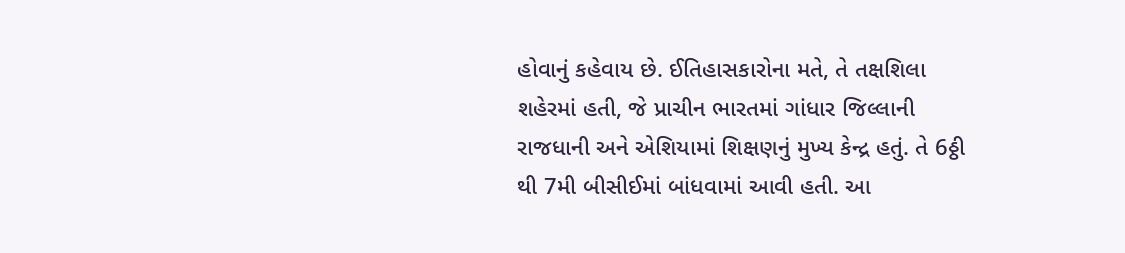હોવાનું કહેવાય છે. ઈતિહાસકારોના મતે, તે તક્ષશિલા શહેરમાં હતી, જે પ્રાચીન ભારતમાં ગાંધાર જિલ્લાની રાજધાની અને એશિયામાં શિક્ષણનું મુખ્ય કેન્દ્ર હતું. તે 6ઠ્ઠી થી 7મી બીસીઈમાં બાંધવામાં આવી હતી. આ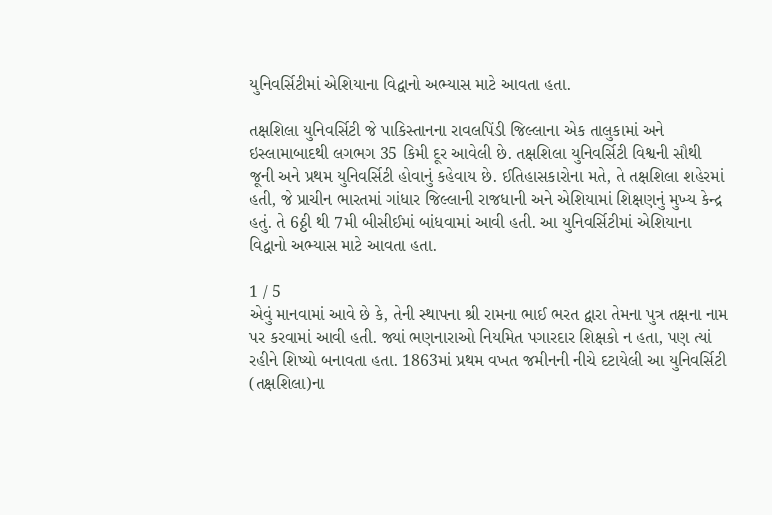યુનિવર્સિટીમાં એશિયાના વિદ્વાનો અભ્યાસ માટે આવતા હતા.

તક્ષશિલા યુનિવર્સિટી જે પાકિસ્તાનના રાવલપિંડી જિલ્લાના એક તાલુકામાં અને ઇસ્લામાબાદથી લગભગ 35 કિમી દૂર આવેલી છે. તક્ષશિલા યુનિવર્સિટી વિશ્વની સૌથી જૂની અને પ્રથમ યુનિવર્સિટી હોવાનું કહેવાય છે. ઈતિહાસકારોના મતે, તે તક્ષશિલા શહેરમાં હતી, જે પ્રાચીન ભારતમાં ગાંધાર જિલ્લાની રાજધાની અને એશિયામાં શિક્ષણનું મુખ્ય કેન્દ્ર હતું. તે 6ઠ્ઠી થી 7મી બીસીઈમાં બાંધવામાં આવી હતી. આ યુનિવર્સિટીમાં એશિયાના વિદ્વાનો અભ્યાસ માટે આવતા હતા.

1 / 5
એવું માનવામાં આવે છે કે, તેની સ્થાપના શ્રી રામના ભાઈ ભરત દ્વારા તેમના પુત્ર તક્ષના નામ પર કરવામાં આવી હતી. જ્યાં ભણનારાઓ નિયમિત પગારદાર શિક્ષકો ન હતા, પણ ત્યાં રહીને શિષ્યો બનાવતા હતા. 1863માં પ્રથમ વખત જમીનની નીચે દટાયેલી આ યુનિવર્સિટી (તક્ષશિલા)ના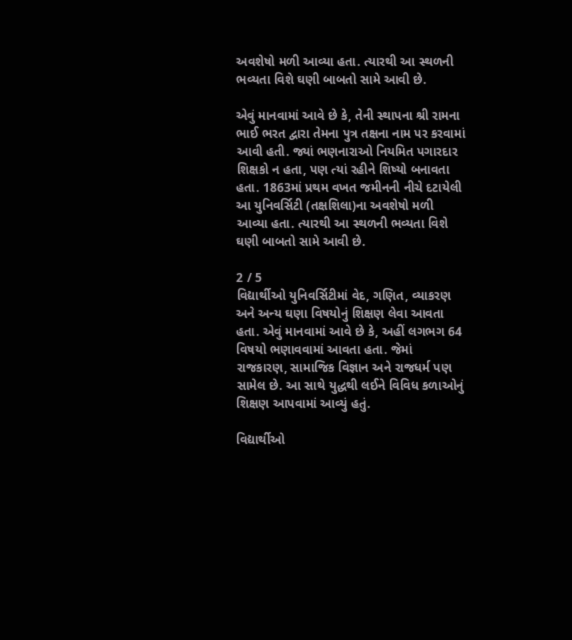અવશેષો મળી આવ્યા હતા. ત્યારથી આ સ્થળની ભવ્યતા વિશે ઘણી બાબતો સામે આવી છે.

એવું માનવામાં આવે છે કે, તેની સ્થાપના શ્રી રામના ભાઈ ભરત દ્વારા તેમના પુત્ર તક્ષના નામ પર કરવામાં આવી હતી. જ્યાં ભણનારાઓ નિયમિત પગારદાર શિક્ષકો ન હતા, પણ ત્યાં રહીને શિષ્યો બનાવતા હતા. 1863માં પ્રથમ વખત જમીનની નીચે દટાયેલી આ યુનિવર્સિટી (તક્ષશિલા)ના અવશેષો મળી આવ્યા હતા. ત્યારથી આ સ્થળની ભવ્યતા વિશે ઘણી બાબતો સામે આવી છે.

2 / 5
વિદ્યાર્થીઓ યુનિવર્સિટીમાં વેદ, ગણિત, વ્યાકરણ અને અન્ય ઘણા વિષયોનું શિક્ષણ લેવા આવતા હતા. એવું માનવામાં આવે છે કે, અહીં લગભગ 64 વિષયો ભણાવવામાં આવતા હતા. જેમાં રાજકારણ, સામાજિક વિજ્ઞાન અને રાજધર્મ પણ સામેલ છે. આ સાથે યુદ્ધથી લઈને વિવિધ કળાઓનું શિક્ષણ આપવામાં આવ્યું હતું.

વિદ્યાર્થીઓ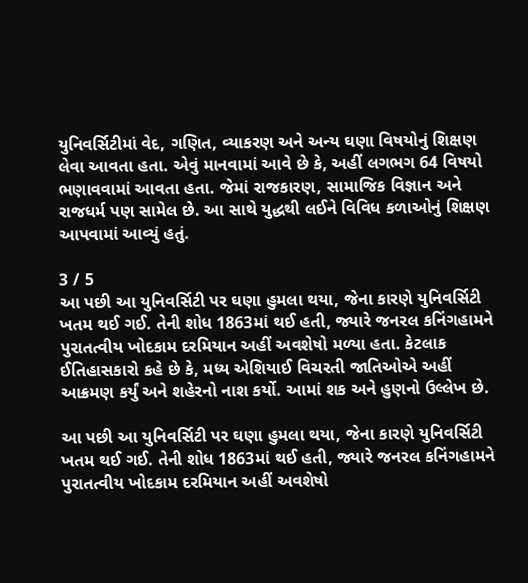યુનિવર્સિટીમાં વેદ, ગણિત, વ્યાકરણ અને અન્ય ઘણા વિષયોનું શિક્ષણ લેવા આવતા હતા. એવું માનવામાં આવે છે કે, અહીં લગભગ 64 વિષયો ભણાવવામાં આવતા હતા. જેમાં રાજકારણ, સામાજિક વિજ્ઞાન અને રાજધર્મ પણ સામેલ છે. આ સાથે યુદ્ધથી લઈને વિવિધ કળાઓનું શિક્ષણ આપવામાં આવ્યું હતું.

3 / 5
આ પછી આ યુનિવર્સિટી પર ઘણા હુમલા થયા, જેના કારણે યુનિવર્સિટી ખતમ થઈ ગઈ. તેની શોધ 1863માં થઈ હતી, જ્યારે જનરલ કનિંગહામને પુરાતત્વીય ખોદકામ દરમિયાન અહીં અવશેષો મળ્યા હતા. કેટલાક ઈતિહાસકારો કહે છે કે, મધ્ય એશિયાઈ વિચરતી જાતિઓએ અહીં આક્રમણ કર્યું અને શહેરનો નાશ કર્યો. આમાં શક અને હુણનો ઉલ્લેખ છે.

આ પછી આ યુનિવર્સિટી પર ઘણા હુમલા થયા, જેના કારણે યુનિવર્સિટી ખતમ થઈ ગઈ. તેની શોધ 1863માં થઈ હતી, જ્યારે જનરલ કનિંગહામને પુરાતત્વીય ખોદકામ દરમિયાન અહીં અવશેષો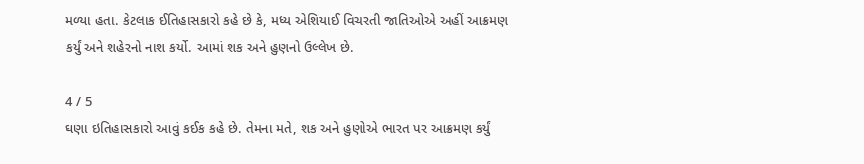મળ્યા હતા. કેટલાક ઈતિહાસકારો કહે છે કે, મધ્ય એશિયાઈ વિચરતી જાતિઓએ અહીં આક્રમણ કર્યું અને શહેરનો નાશ કર્યો. આમાં શક અને હુણનો ઉલ્લેખ છે.

4 / 5
ઘણા ઇતિહાસકારો આવું કઈક કહે છે. તેમના મતે, શક અને હુણોએ ભારત પર આક્રમણ કર્યું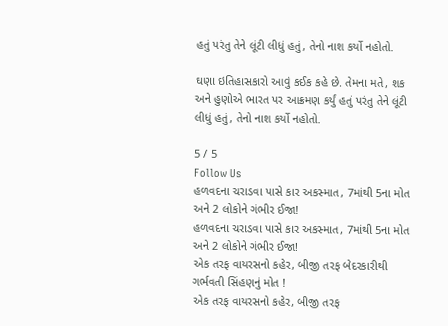હતું પરંતુ તેને લૂંટી લીધું હતું, તેનો નાશ કર્યો નહોતો.

ઘણા ઇતિહાસકારો આવું કઈક કહે છે. તેમના મતે, શક અને હુણોએ ભારત પર આક્રમણ કર્યું હતું પરંતુ તેને લૂંટી લીધું હતું, તેનો નાશ કર્યો નહોતો.

5 / 5
Follow Us
હળવદના ચરાડવા પાસે કાર અકસ્માત, 7માંથી 5ના મોત અને 2 લોકોને ગંભીર ઈજા!
હળવદના ચરાડવા પાસે કાર અકસ્માત, 7માંથી 5ના મોત અને 2 લોકોને ગંભીર ઈજા!
એક તરફ વાયરસનો કહેર, બીજી તરફ બેદરકારીથી ગર્ભવતી સિંહણનું મોત !
એક તરફ વાયરસનો કહેર, બીજી તરફ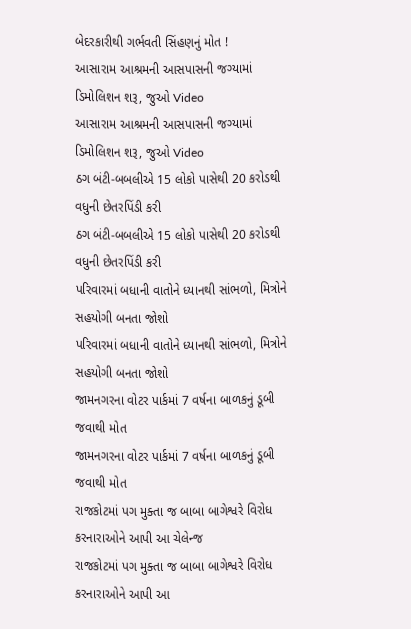બેદરકારીથી ગર્ભવતી સિંહણનું મોત !
આસારામ આશ્રમની આસપાસની જગ્યામાં ડિમોલિશન શરૂ, જુઓ Video
આસારામ આશ્રમની આસપાસની જગ્યામાં ડિમોલિશન શરૂ, જુઓ Video
ઠગ બંટી-બબલીએ 15 લોકો પાસેથી 20 કરોડથી વધુની છેતરપિંડી કરી
ઠગ બંટી-બબલીએ 15 લોકો પાસેથી 20 કરોડથી વધુની છેતરપિંડી કરી
પરિવારમાં બધાની વાતોને ધ્યાનથી સાંભળો, મિત્રોને સહયોગી બનતા જોશો
પરિવારમાં બધાની વાતોને ધ્યાનથી સાંભળો, મિત્રોને સહયોગી બનતા જોશો
જામનગરના વોટર પાર્કમાં 7 વર્ષના બાળકનું ડૂબી જવાથી મોત
જામનગરના વોટર પાર્કમાં 7 વર્ષના બાળકનું ડૂબી જવાથી મોત
રાજકોટમાં પગ મુક્તા જ બાબા બાગેશ્વરે વિરોધ કરનારાઓને આપી આ ચેલેન્જ
રાજકોટમાં પગ મુક્તા જ બાબા બાગેશ્વરે વિરોધ કરનારાઓને આપી આ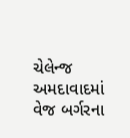ચેલેન્જ
અમદાવાદમાં વેજ બર્ગરના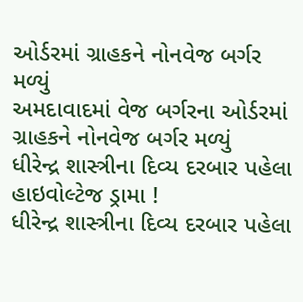ઓર્ડરમાં ગ્રાહકને નોનવેજ બર્ગર મળ્યું
અમદાવાદમાં વેજ બર્ગરના ઓર્ડરમાં ગ્રાહકને નોનવેજ બર્ગર મળ્યું
ધીરેન્દ્ર શાસ્ત્રીના દિવ્ય દરબાર પહેલા હાઇવોલ્ટેજ ડ્રામા !
ધીરેન્દ્ર શાસ્ત્રીના દિવ્ય દરબાર પહેલા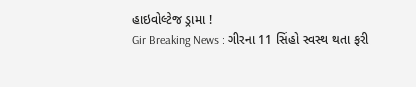હાઇવોલ્ટેજ ડ્રામા !
Gir Breaking News : ગીરના 11 સિંહો સ્વસ્થ થતા ફરી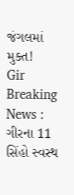જંગલમાં મુક્ત!
Gir Breaking News : ગીરના 11 સિંહો સ્વસ્થ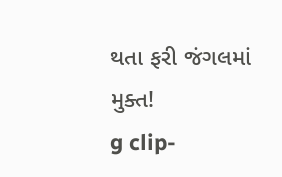થતા ફરી જંગલમાં મુક્ત!
g clip-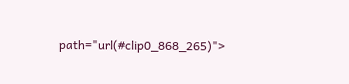path="url(#clip0_868_265)">